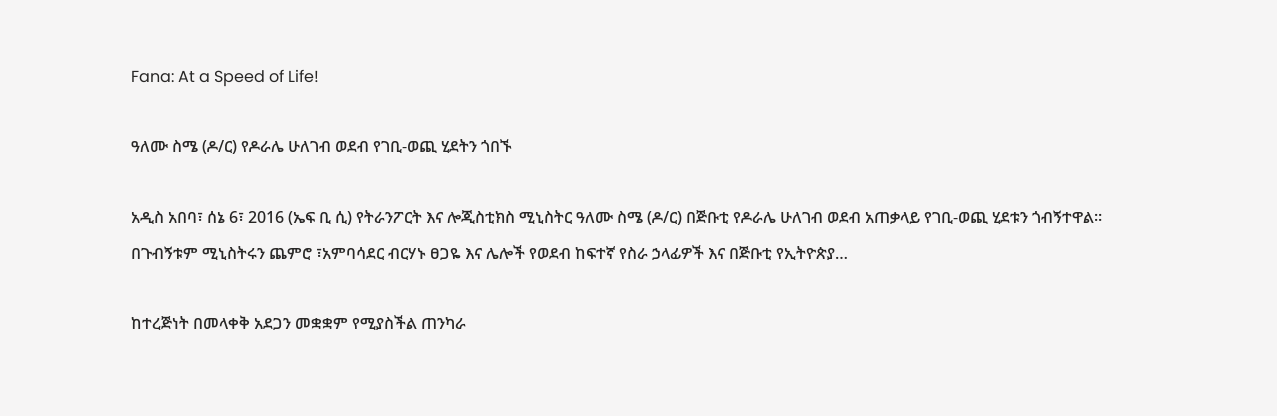Fana: At a Speed of Life!

ዓለሙ ስሜ (ዶ/ር) የዶራሌ ሁለገብ ወደብ የገቢ-ወጪ ሂደትን ጎበኙ

አዲስ አበባ፣ ሰኔ 6፣ 2016 (ኤፍ ቢ ሲ) የትራንፖርት እና ሎጂስቲክስ ሚኒስትር ዓለሙ ስሜ (ዶ/ር) በጅቡቲ የዶራሌ ሁለገብ ወደብ አጠቃላይ የገቢ-ወጪ ሂደቱን ጎብኝተዋል። በጉብኝቱም ሚኒስትሩን ጨምሮ ፣አምባሳደር ብርሃኑ ፀጋዬ እና ሌሎች የወደብ ከፍተኛ የስራ ኃላፊዎች እና በጅቡቲ የኢትዮጵያ…

ከተረጅነት በመላቀቅ አደጋን መቋቋም የሚያስችል ጠንካራ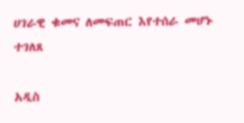ሀገራዊ ቁመና ለመፍጠር እየተሰራ መሆኑ ተገለጸ

አዲስ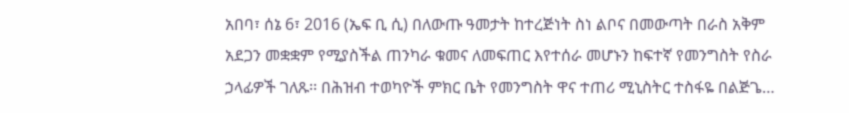አበባ፣ ሰኔ 6፣ 2016 (ኤፍ ቢ ሲ) በለውጡ ዓመታት ከተረጅነት ስነ ልቦና በመውጣት በራስ አቅም አደጋን መቋቋም የሚያስችል ጠንካራ ቁመና ለመፍጠር እየተሰራ መሆኑን ከፍተኛ የመንግስት የስራ ኃላፊዎች ገለጹ፡፡ በሕዝብ ተወካዮች ምክር ቤት የመንግስት ዋና ተጠሪ ሚኒስትር ተስፋዬ በልጅጌ…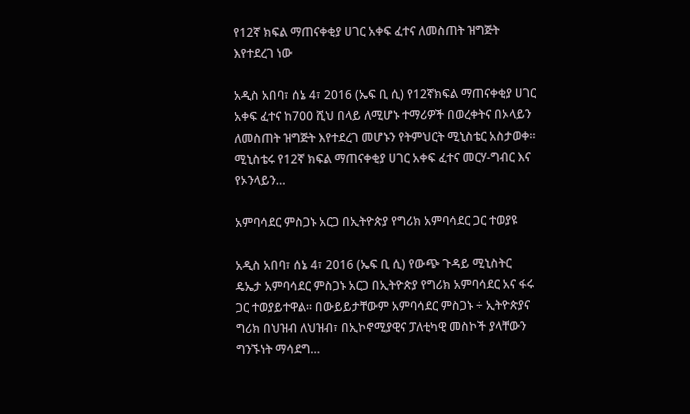የ12ኛ ክፍል ማጠናቀቂያ ሀገር አቀፍ ፈተና ለመስጠት ዝግጅት እየተደረገ ነው

አዲስ አበባ፣ ሰኔ 4፣ 2016 (ኤፍ ቢ ሲ) የ12ኛክፍል ማጠናቀቂያ ሀገር አቀፍ ፈተና ከ700 ሺህ በላይ ለሚሆኑ ተማሪዎች በወረቀትና በኦላይን ለመስጠት ዝግጅት እየተደረገ መሆኑን የትምህርት ሚኒስቴር አስታወቀ። ሚኒስቴሩ የ12ኛ ክፍል ማጠናቀቂያ ሀገር አቀፍ ፈተና መርሃ-ግብር እና የኦንላይን…

አምባሳደር ምስጋኑ አርጋ በኢትዮጵያ የግሪክ አምባሳደር ጋር ተወያዩ

አዲስ አበባ፣ ሰኔ 4፣ 2016 (ኤፍ ቢ ሲ) የውጭ ጉዳይ ሚኒስትር ዴኤታ አምባሳደር ምስጋኑ አርጋ በኢትዮጵያ የግሪክ አምባሳደር አና ፋሩ ጋር ተወያይተዋል፡፡ በውይይታቸውም አምባሳደር ምስጋኑ ÷ ኢትዮጵያና ግሪክ በህዝብ ለህዝብ፣ በኢኮኖሚያዊና ፓለቲካዊ መስኮች ያላቸውን ግንኙነት ማሳደግ…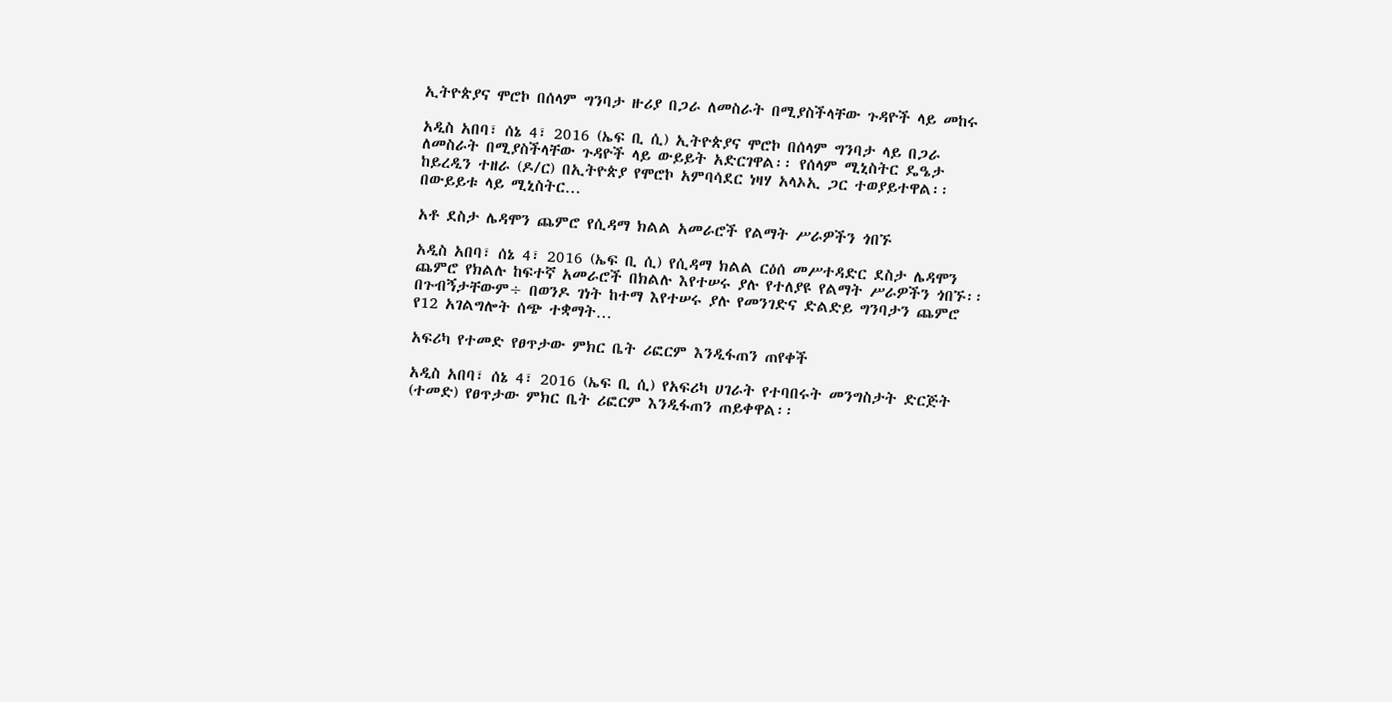ኢትዮጵያና ሞሮኮ በሰላም ግንባታ ዙሪያ በጋራ ለመስራት በሚያስችላቸው ጉዳዮች ላይ መከሩ

አዲስ አበባ፣ ሰኔ 4፣ 2016 (ኤፍ ቢ ሲ) ኢትዮጵያና ሞሮኮ በሰላም ግንባታ ላይ በጋራ ለመስራት በሚያስችላቸው ጉዳዮች ላይ ውይይት አድርገዋል፡፡ የሰላም ሚኒስትር ዴዔታ ከይረዲን ተዘራ (ዶ/ር) በኢትዮጵያ የሞሮኮ አምባሳደር ነዛሃ አላኦኢ ጋር ተወያይተዋል፡፡ በውይይቱ ላይ ሚኒስትር…

አቶ ደስታ ሌዳሞን ጨምሮ የሲዳማ ክልል አመራሮች የልማት ሥራዎችን ጎበኙ

አዲስ አበባ፣ ሰኔ 4፣ 2016 (ኤፍ ቢ ሲ) የሲዳማ ክልል ርዕሰ መሥተዳድር ደስታ ሌዳሞን ጨምሮ የክልሉ ከፍተኛ አመራሮች በክልሉ እየተሠሩ ያሉ የተለያዩ የልማት ሥራዎችን ጎበኙ፡፡ በጉብኝታቸውም÷ በወንዶ ገነት ከተማ እየተሠሩ ያሉ የመንገድና ድልድይ ግንባታን ጨምሮ የ12 አገልግሎት ሰጭ ተቋማት…

አፍሪካ የተመድ የፀጥታው ምክር ቤት ሪፎርም እንዲፋጠን ጠየቀች

አዲስ አበባ፣ ሰኔ 4፣ 2016 (ኤፍ ቢ ሲ) የአፍሪካ ሀገራት የተባበሩት መንግስታት ድርጅት (ተመድ) የፀጥታው ምክር ቤት ሪፎርም እንዲፋጠን ጠይቀዋል፡፡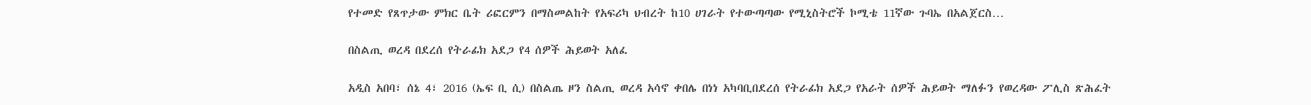የተመድ የጸጥታው ምክር ቤት ሪፎርምን በማስመልከት የአፍሪካ ህብረት ከ10 ሀገራት የተውጣጣው የሚኒስትሮች ኮሚቴ 11ኛው ጉባኤ በአልጀርስ…

በስልጢ ወረዳ በደረሰ የትራፊክ አደጋ የ4 ሰዎች ሕይወት አለፈ

አዲስ አበባ፣ ሰኔ 4፣ 2016 (ኤፍ ቢ ሲ) በስልጤ ዞን ስልጢ ወረዳ አሳኖ ቀበሌ በነነ አካባቢበደረሰ የትራፊክ አደጋ የአራት ሰዎች ሕይወት ማለፉን የወረዳው ፖሊስ ጽሕፈት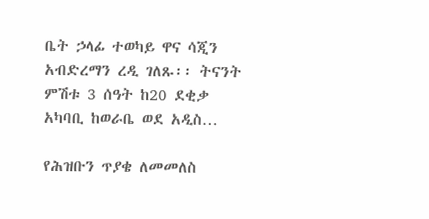ቤት ኃላፊ ተወካይ ዋና ሳጂን አብድረማን ረዲ ገለጹ፡፡ ትናንት ምሽቱ 3 ሰዓት ከ20 ደቂቃ አካባቢ ከወራቤ ወደ አዲስ…

የሕዝቡን ጥያቄ ለመመለስ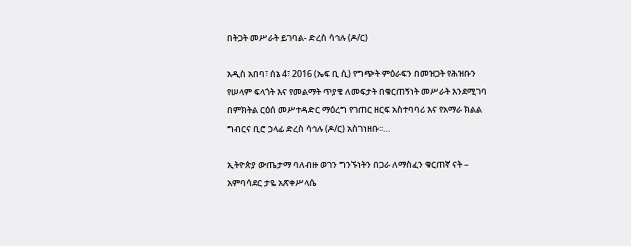በትጋት መሥራት ይገባል- ድረስ ሳኅሉ (ዶ/ር)

አዲስ አበባ፣ ሰኔ 4፣ 2016 (ኤፍ ቢ ሲ) የግጭት ምዕራፍን በመዝጋት የሕዝቡን የሠላም ፍላጎት እና የመልማት ጥያቄ ለመፍታት በቁርጠኝነት መሥራት እንደሚገባ በምክትል ርዕሰ መሥተዳድር ማዕረግ የገጠር ዘርፍ አስተባባሪ እና የአማራ ክልል ግብርና ቢሮ ኃላፊ ድረስ ሳኅሉ (ዶ/ር) አስገነዘቡ፡፡…

ኢትዮጵያ ውጤታማ ባለብዙ ወገን ግንኙነትን በጋራ ለማስፈን ቁርጠኛ ናት – አምባሳደር ታዬ አጽቀሥላሴ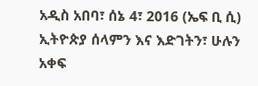አዲስ አበባ፣ ሰኔ 4፣ 2016 (ኤፍ ቢ ሲ) ኢትዮጵያ ሰላምን እና እድገትን፣ ሁሉን አቀፍ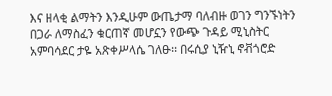እና ዘላቂ ልማትን እንዲሁም ውጤታማ ባለብዙ ወገን ግንኙነትን በጋራ ለማስፈን ቁርጠኛ መሆኗን የውጭ ጉዳይ ሚኒስትር አምባሳደር ታዬ አጽቀሥላሴ ገለፁ፡፡ በሩሲያ ኒዥኒ ኖቭጎሮድ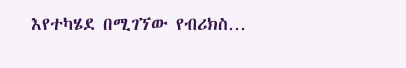እየተካሄደ በሚገኘው የብሪክስ…